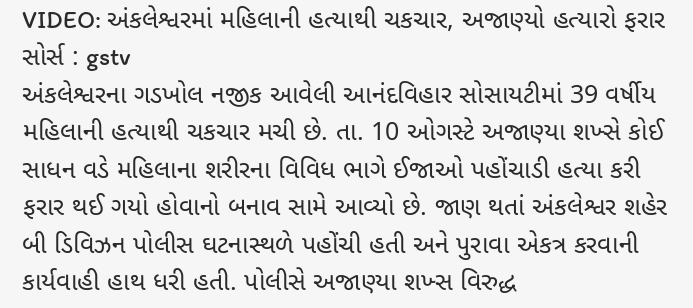VIDEO: અંકલેશ્વરમાં મહિલાની હત્યાથી ચકચાર, અજાણ્યો હત્યારો ફરાર
સોર્સ : gstv
અંકલેશ્વરના ગડખોલ નજીક આવેલી આનંદવિહાર સોસાયટીમાં 39 વર્ષીય મહિલાની હત્યાથી ચકચાર મચી છે. તા. 10 ઓગસ્ટે અજાણ્યા શખ્સે કોઈ સાધન વડે મહિલાના શરીરના વિવિધ ભાગે ઈજાઓ પહોંચાડી હત્યા કરી ફરાર થઈ ગયો હોવાનો બનાવ સામે આવ્યો છે. જાણ થતાં અંકલેશ્વર શહેર બી ડિવિઝન પોલીસ ઘટનાસ્થળે પહોંચી હતી અને પુરાવા એકત્ર કરવાની કાર્યવાહી હાથ ધરી હતી. પોલીસે અજાણ્યા શખ્સ વિરુદ્ધ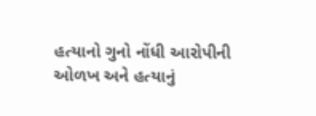હત્યાનો ગુનો નોંધી આરોપીની ઓળખ અને હત્યાનું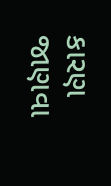કારણ જાણવા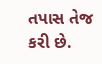તપાસ તેજ કરી છે.